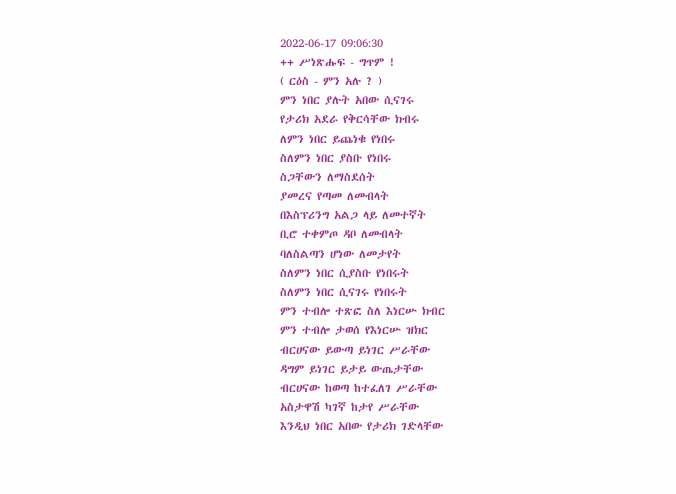2022-06-17 09:06:30
++ ሥነጽሑፍ - ግጥም !
( ርዕስ - ምን አሉ ? )
ምን ነበር ያሉት አበው ሲናገሩ
የታሪክ አደራ የቅርሳቸው ክብሩ
ለምን ነበር ይጨነቁ የነበሩ
ስለምን ነበር ያስቡ የነበሩ
ስጋቸውን ለማስደሰት
ያመረና የጣመ ለመብላት
በእስፕሪንግ አልጋ ላይ ለመተኛት
ቢሮ ተቀምጦ ዳቦ ለመብላት
ባለስልጣን ሆነው ለመታየት
ስለምን ነበር ሲያስቡ የነበሩት
ስለምን ነበር ሲናገሩ የነበሩት
ምን ተብሎ ተጽፎ ስለ እነርሡ ክብር
ምን ተብሎ ታወሰ የእነርሡ ዝክር
ብርሀናው ይውጣ ይነገር ሥራቸው
ዳግም ይነገር ይታይ ውጤታቸው
ብርሀናው ከወጣ ከተፈለገ ሥራቸው
አስታዋሽ ካገኛ ከታየ ሥራቸው
እንዲህ ነበር አበው የታሪክ ገድላቸው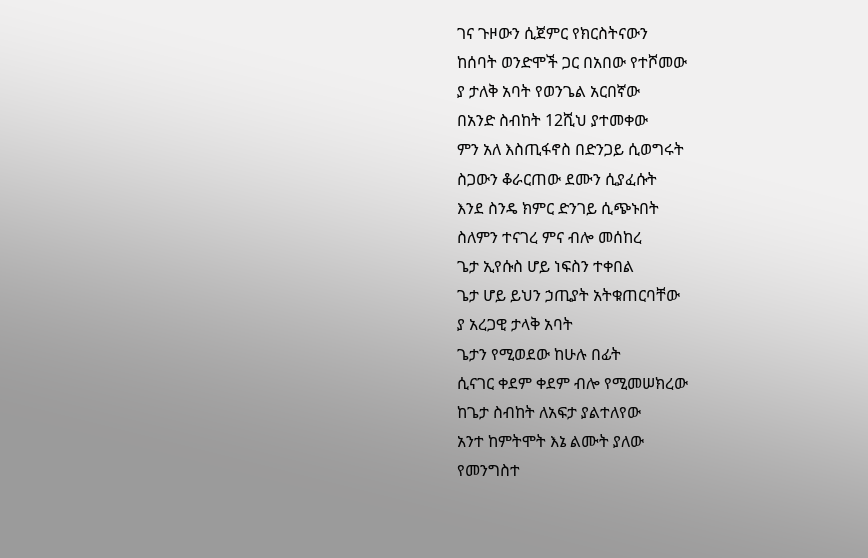ገና ጉዞውን ሲጀምር የክርስትናውን
ከሰባት ወንድሞች ጋር በአበው የተሾመው
ያ ታለቅ አባት የወንጌል አርበኛው
በአንድ ስብከት 12ሺህ ያተመቀው
ምን አለ እስጢፋኖስ በድንጋይ ሲወግሩት
ስጋውን ቆራርጠው ደሙን ሲያፈሱት
እንደ ስንዴ ክምር ድንገይ ሲጭኑበት
ስለምን ተናገረ ምና ብሎ መሰከረ
ጌታ ኢየሱስ ሆይ ነፍስን ተቀበል
ጌታ ሆይ ይህን ኃጢያት አትቁጠርባቸው
ያ አረጋዊ ታላቅ አባት
ጌታን የሚወደው ከሁሉ በፊት
ሲናገር ቀደም ቀደም ብሎ የሚመሠክረው
ከጌታ ስብከት ለአፍታ ያልተለየው
አንተ ከምትሞት እኔ ልሙት ያለው
የመንግስተ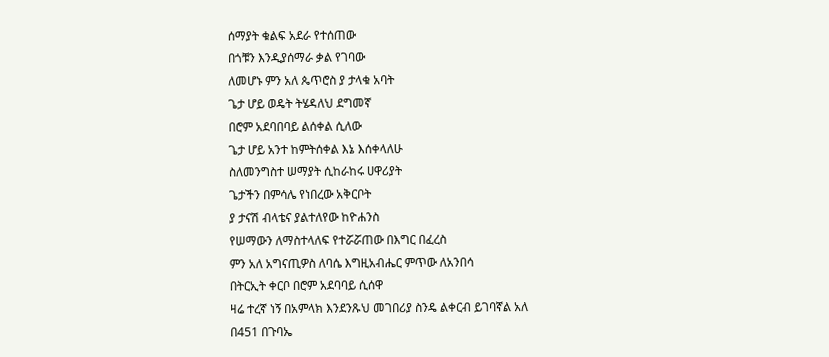ሰማያት ቁልፍ አደራ የተሰጠው
በጎቹን እንዲያሰማራ ቃል የገባው
ለመሆኑ ምን አለ ጴጥሮስ ያ ታላቁ አባት
ጌታ ሆይ ወዴት ትሄዳለህ ደግመኛ
በሮም አደባበባይ ልሰቀል ሲለው
ጌታ ሆይ አንተ ከምትሰቀል እኔ እሰቀላለሁ
ስለመንግስተ ሠማያት ሲከራከሩ ሀዋሪያት
ጌታችን በምሳሌ የነበረው አቅርቦት
ያ ታናሽ ብላቴና ያልተለየው ከዮሐንስ
የሠማውን ለማስተላለፍ የተሯሯጠው በእግር በፈረስ
ምን አለ አግናጢዎስ ለባሴ እግዚአብሔር ምጥው ለአንበሳ
በትርኢት ቀርቦ በሮም አደባባይ ሲሰዋ
ዛሬ ተረኛ ነኝ በአምላክ እንደንጹህ መገበሪያ ስንዴ ልቀርብ ይገባኛል አለ
በ451 በጉባኤ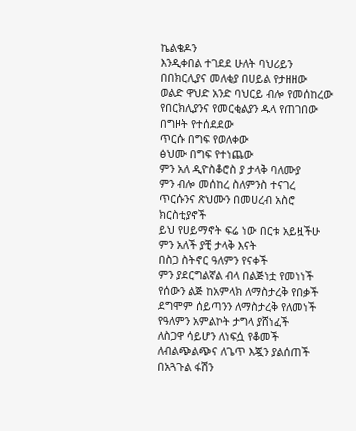ኬልቄዶን
እንዲቀበል ተገደደ ሁለት ባህሪይን
በበክርሊያና መለቂያ በሀይል የታዘዘው
ወልድ ዋህድ አንድ ባህርይ ብሎ የመሰከረው
የበርክሊያንና የመርቂልያን ዱላ የጠገበው
በግዞት የተሰደደው
ጥርሱ በግፍ የወለቀው
ፅህሙ በግፍ የተነጨው
ምን አለ ዲዮስቆሮስ ያ ታላቅ ባለሙያ
ምን ብሎ መሰከረ ስለምንስ ተናገረ
ጥርሱንና ጽህሙን በመሀረብ አስሮ ክርስቲያኖች
ይህ የሀይማኖት ፍሬ ነው በርቱ አይዟችሁ
ምን አለች ያቺ ታላቅ እናት
በስጋ ስትኖር ዓለምን የናቀች
ምን ያደርግልኛል ብላ በልጅነቷ የመነነች
የሰውን ልጅ ከአምላክ ለማስታረቅ የበቃች
ደግሞም ሰይጣንን ለማስታረቅ የለመነች
የዓለምን አምልኮት ታግላ ያሸነፈች
ለስጋዋ ሳይሆን ለነፍሷ የቆመች
ለብልጭልጭና ለጌጥ እጇን ያልሰጠች
በአጓጉል ፋሽን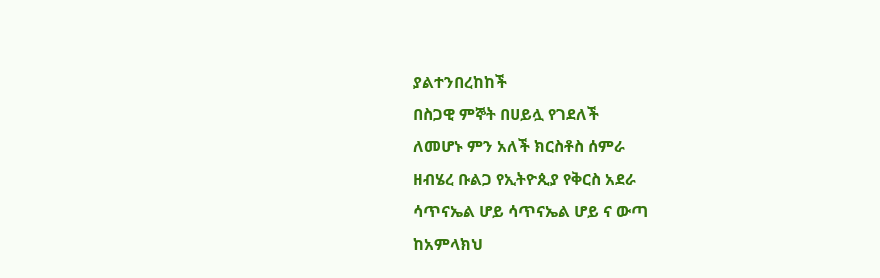ያልተንበረከከች
በስጋዊ ምኞት በሀይሏ የገደለች
ለመሆኑ ምን አለች ክርስቶስ ሰምራ
ዘብሄረ ቡልጋ የኢትዮጲያ የቅርስ አደራ
ሳጥናኤል ሆይ ሳጥናኤል ሆይ ና ውጣ
ከአምላክህ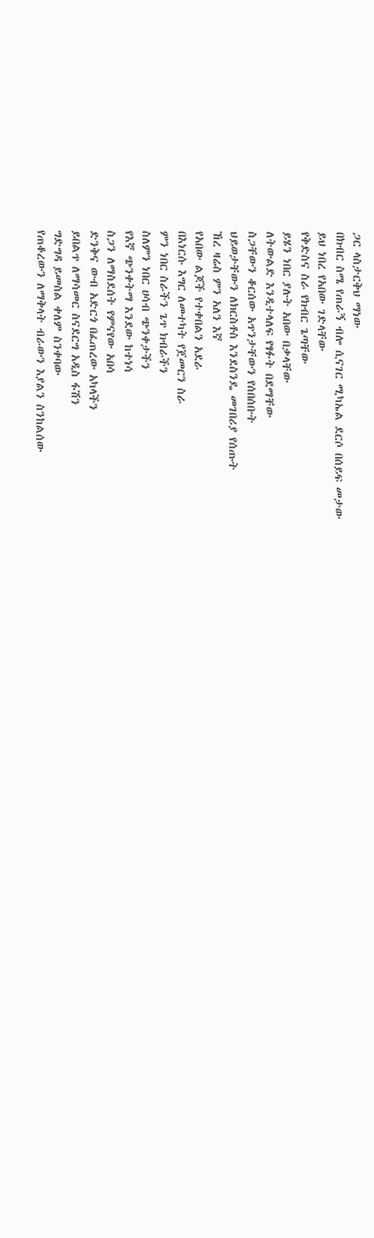ጋር ላስታርቅህ ማነው
በክብር ስሜ የጠራኝ ብሎ ሲናገር ሚካኤል ደርሶ በሰይፍ መታው
ይህ ነበረ የአበው ገድላቸው
የቅድስና ስራ የክብር ጌጣቸው
ይሄን ነበር ያሉት አበው በቃላቸው
ለትውልድ እንዲተላለፍ የፃፉት በደማቸው
ስጋቸውን ቆርሰው አጥንታቸውን የሰበሰቡት
ህይወታቸውን ለክርስቶስ እንደስንዴ መገበሪያ የሰጡት
ኸረ ዛሬስ ምን አለን እኛ
የአበው ልጆች የተቀበልን አደራ
በእነርሱ እግር ለመተካት የጀመርን ስራ
ምን ነበር ስራችን ጌጥ ክብራችን
ስለምን ነበር ሀሳብ ጭንቀታችን
የእኛ ጭንቀትማ እንደው ከተነሳ
ስጋን ለማስደሰት የምናየው አበሳ
ድንቅና ውብ አድርጎ በፈጠረው አካላችን
ይበልጥ ለማሳመር ስናደርግ አዲስ ፋሽን
ግድግዳ ይመስል ቀለም ስንቀባው
የጠቆረውን ለማቅላት ብራውን እያልን ስንከልሰው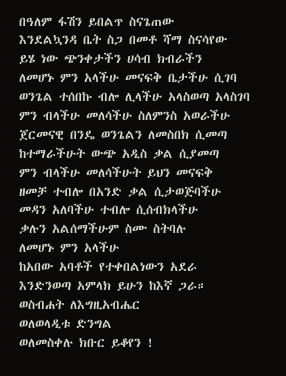በዓለም ፋሽን ይበልጥ ስናጌጠው
እንደልኳንዳ ቤት ስጋ በመቶ ሻማ ስናሳየው
ይሄ ነው ጭንቀታችን ሀሳብ ክብራችን
ለመሆኑ ምን አላችሁ መናፍቅ ቤታችሁ ሲገባ
ወንጌል ተሰበኩ ብሎ ሊላችሁ አላስወጣ አላስገባ
ምን ብላችሁ መለሳችሁ ስለምንስ አወራችሁ
ጀርመናዊ በንዴ ወንጌልን ለመስበክ ሲመጣ
ከተማራችሁት ውጭ አዲስ ቃል ሲያመጣ
ምን ብላችሁ መለሳችሁት ይህን መናፍቅ
ዘመቻ ተብሎ በአንድ ቃል ሲታወጅባችሁ
መዳን አለባችሁ ተብሎ ሲሰብክላችሁ
ቃሉን አልሰማችሁም ስሙ ስትባሉ
ለመሆኑ ምን አላችሁ
ከአበው አባቶች የተቀበልነውን አደራ
እንድንወጣ አምላክ ይሁን ከእኛ ጋራ።
ወስብሐት ለእግዚአብሔር
ወለወላዲቱ ድንግል
ወለመስቀሉ ክቡር ይቆየን !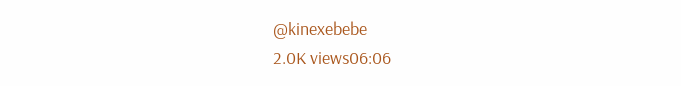@kinexebebe
2.0K views06:06